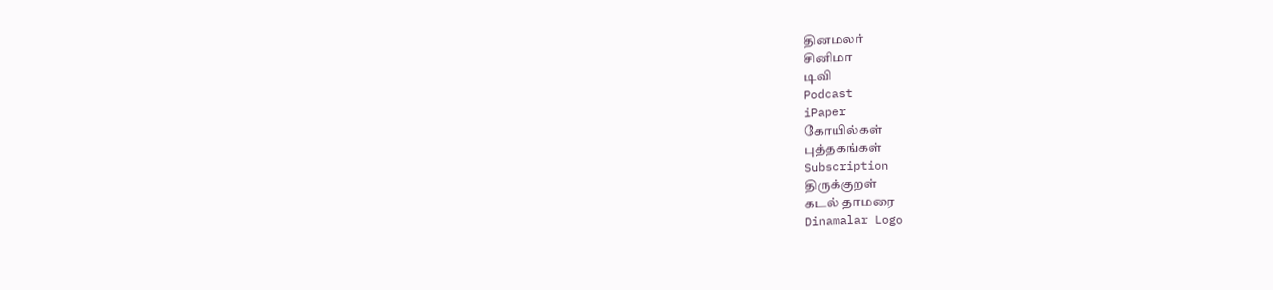தினமலர்
சினிமா
டிவி
Podcast
iPaper
கோயில்கள்
புத்தகங்கள்
Subscription
திருக்குறள்
கடல் தாமரை
Dinamalar Logo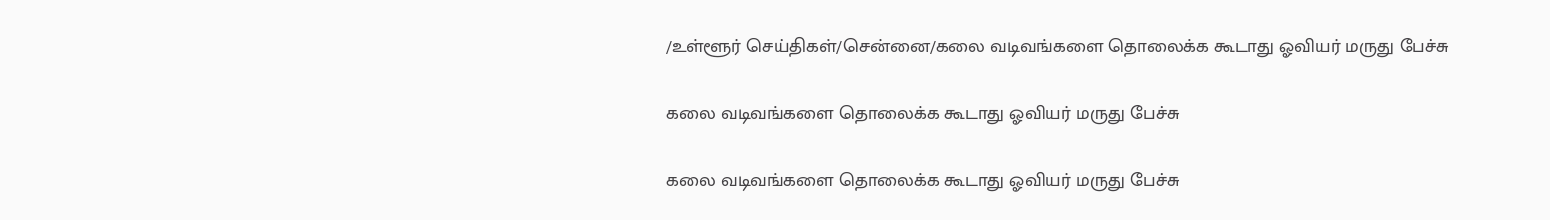/உள்ளூர் செய்திகள்/சென்னை/கலை வடிவங்களை தொலைக்க கூடாது ஓவியர் மருது பேச்சு

கலை வடிவங்களை தொலைக்க கூடாது ஓவியர் மருது பேச்சு

கலை வடிவங்களை தொலைக்க கூடாது ஓவியர் மருது பேச்சு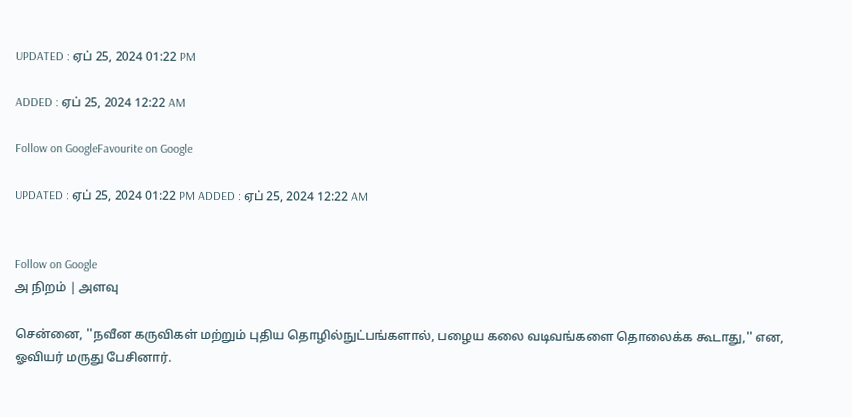UPDATED : ஏப் 25, 2024 01:22 PM

ADDED : ஏப் 25, 2024 12:22 AM

Follow on GoogleFavourite on Google

UPDATED : ஏப் 25, 2024 01:22 PM ADDED : ஏப் 25, 2024 12:22 AM


Follow on Google
அ நிறம் | அளவு

சென்னை, ''நவீன கருவிகள் மற்றும் புதிய தொழில்நுட்பங்களால், பழைய கலை வடிவங்களை தொலைக்க கூடாது,'' என, ஓவியர் மருது பேசினார்.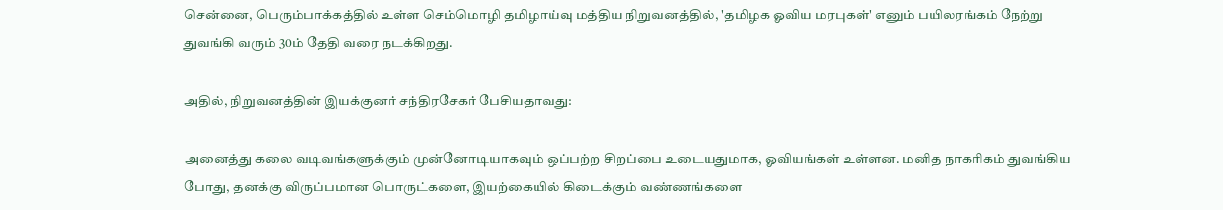சென்னை, பெரும்பாக்கத்தில் உள்ள செம்மொழி தமிழாய்வு மத்திய நிறுவனத்தில், 'தமிழக ஓவிய மரபுகள்' எனும் பயிலரங்கம் நேற்று துவங்கி வரும் 30ம் தேதி வரை நடக்கிறது.

அதில், நிறுவனத்தின் இயக்குனர் சந்திரசேகர் பேசியதாவது:

அனைத்து கலை வடிவங்களுக்கும் முன்னோடியாகவும் ஒப்பற்ற சிறப்பை உடையதுமாக, ஓவியங்கள் உள்ளன. மனித நாகரிகம் துவங்கிய போது, தனக்கு விருப்பமான பொருட்களை, இயற்கையில் கிடைக்கும் வண்ணங்களை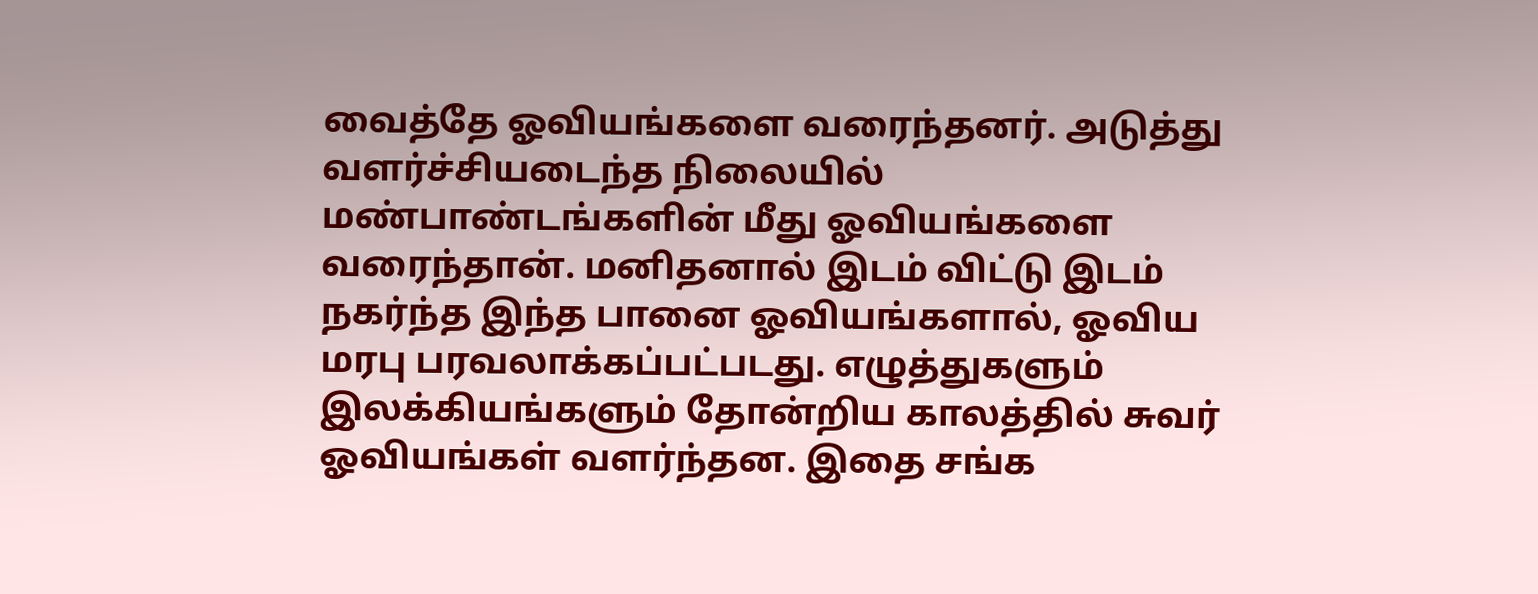வைத்தே ஓவியங்களை வரைந்தனர். அடுத்து வளர்ச்சியடைந்த நிலையில் மண்பாண்டங்களின் மீது ஓவியங்களை வரைந்தான். மனிதனால் இடம் விட்டு இடம் நகர்ந்த இந்த பானை ஓவியங்களால், ஓவிய மரபு பரவலாக்கப்பட்படது. எழுத்துகளும் இலக்கியங்களும் தோன்றிய காலத்தில் சுவர் ஓவியங்கள் வளர்ந்தன. இதை சங்க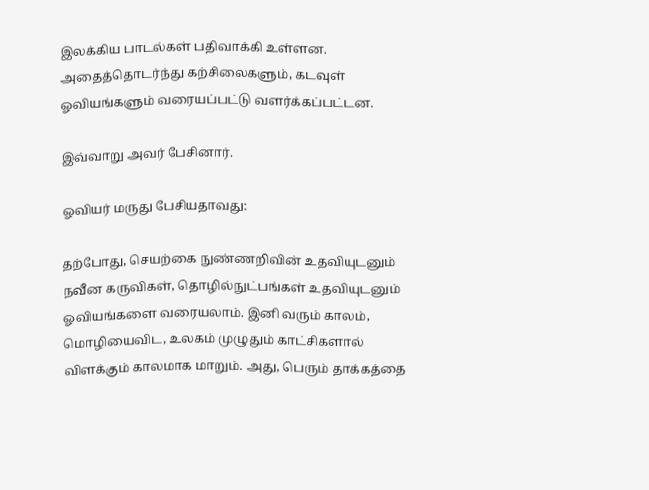இலக்கிய பாடல்கள் பதிவாக்கி உள்ளன. அதைத்தொடர்ந்து கற்சிலைகளும், கடவுள் ஓவியங்களும் வரையப்பட்டு வளர்க்கப்பட்டன.

இவ்வாறு அவர் பேசினார்.

ஓவியர் மருது பேசியதாவது:

தற்போது, செயற்கை நுண்ணறிவின் உதவியுடனும் நவீன கருவிகள், தொழில்நுட்பங்கள் உதவியுடனும் ஓவியங்களை வரையலாம். இனி வரும் காலம், மொழியைவிட, உலகம் முழுதும் காட்சிகளால் விளக்கும் காலமாக மாறும். அது, பெரும் தாக்கத்தை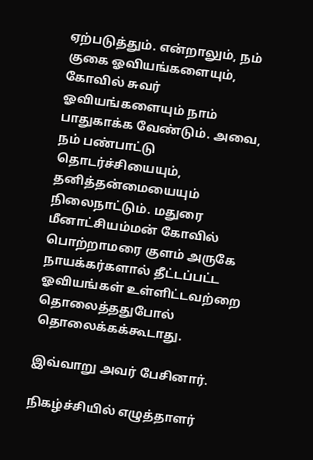ஏற்படுத்தும். என்றாலும், நம் குகை ஓவியங்களையும், கோவில் சுவர் ஓவியங்களையும் நாம் பாதுகாக்க வேண்டும். அவை, நம் பண்பாட்டு தொடர்ச்சியையும், தனித்தன்மையையும் நிலைநாட்டும். மதுரை மீனாட்சியம்மன் கோவில் பொற்றாமரை குளம் அருகே நாயக்கர்களால் தீட்டப்பட்ட ஓவியங்கள் உள்ளிட்டவற்றை தொலைத்ததுபோல் தொலைக்கக்கூடாது.

இவ்வாறு அவர் பேசினார்.

நிகழ்ச்சியில் எழுத்தாளர்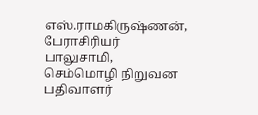எஸ்.ராமகிருஷ்ணன், பேராசிரியர் பாலுசாமி, செம்மொழி நிறுவன பதிவாளர்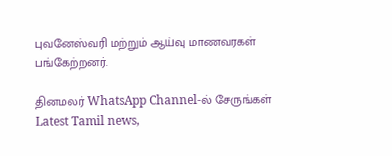புவனேஸ்வரி மற்றும் ஆய்வு மாணவரகள் பங்கேற்றனர்.

தினமலர் WhatsApp Channel-ல் சேருங்கள்
Latest Tamil news,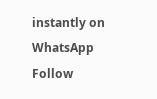instantly on WhatsApp
Follow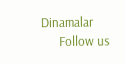Dinamalar
      Follow us